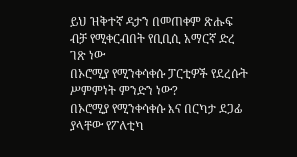ይህ ዝቅተኛ ዳታን በመጠቀም ጽሑፍ ብቻ የሚቀርብበት የቢቢሲ አማርኛ ድረ ገጽ ነው
በኦሮሚያ የሚንቀሳቀሱ ፓርቲዎች የደረሱት ሥምምነት ምንድን ነው?
በኦሮሚያ የሚንቀሳቀሱ እና በርካታ ደጋፊ ያላቸው የፖለቲካ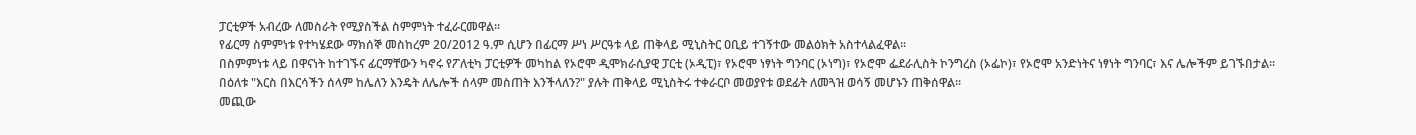ፓርቲዎች አብረው ለመስራት የሚያስችል ስምምነት ተፈራርመዋል።
የፊርማ ስምምነቱ የተካሄደው ማክሰኞ መስከረም 20/2012 ዓ.ም ሲሆን በፊርማ ሥነ ሥርዓቱ ላይ ጠቅላይ ሚኒስትር ዐቢይ ተገኝተው መልዕክት አስተላልፈዋል።
በስምምነቱ ላይ በዋናነት ከተገኙና ፊርማቸውን ካኖሩ የፖለቲካ ፓርቲዎች መካከል የኦሮሞ ዲሞክራሲያዊ ፓርቲ (ኦዲፒ)፣ የኦሮሞ ነፃነት ግንባር (ኦነግ)፣ የኦሮሞ ፌደራሊስት ኮንግረስ (ኦፌኮ)፣ የኦሮሞ አንድነትና ነፃነት ግንባር፣ እና ሌሎችም ይገኙበታል።
በዕለቱ "እርስ በእርሳችን ሰላም ከሌለን እንዴት ለሌሎች ሰላም መስጠት እንችላለን?" ያሉት ጠቅላይ ሚኒስትሩ ተቀራርቦ መወያየቱ ወደፊት ለመጓዝ ወሳኝ መሆኑን ጠቅሰዋል።
መጪው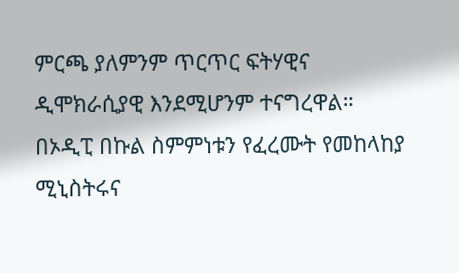ምርጫ ያለምንም ጥርጥር ፍትሃዊና ዲሞክራሲያዊ እንደሚሆንም ተናግረዋል።
በኦዲፒ በኩል ስምምነቱን የፈረሙት የመከላከያ ሚኒስትሩና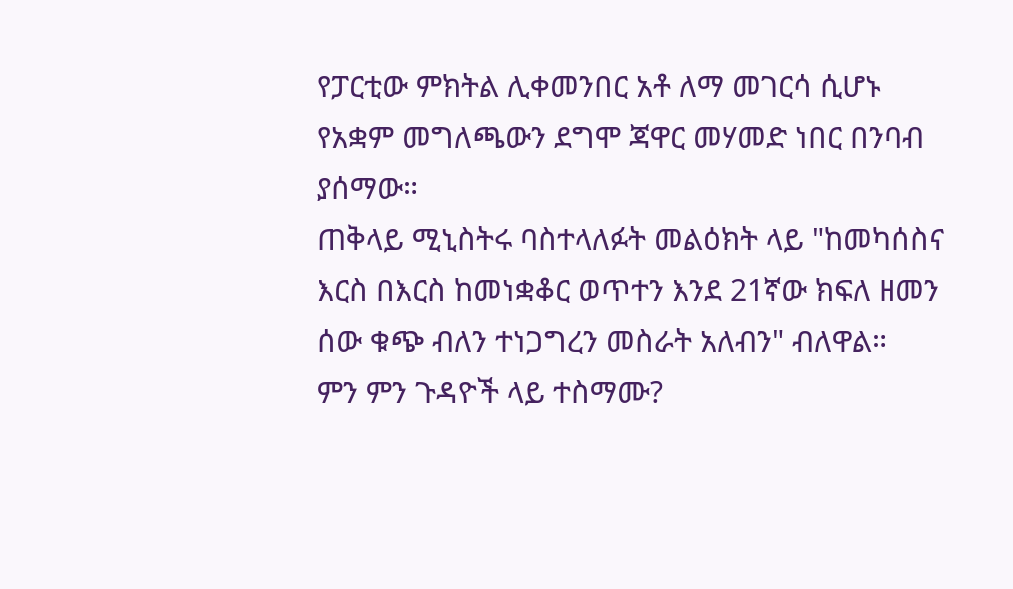የፓርቲው ምክትል ሊቀመንበር አቶ ለማ መገርሳ ሲሆኑ የአቋም መግለጫውን ደግሞ ጃዋር መሃመድ ነበር በንባብ ያሰማው።
ጠቅላይ ሚኒስትሩ ባስተላለፉት መልዕክት ላይ "ከመካሰስና እርስ በእርስ ከመነቋቆር ወጥተን እንደ 21ኛው ክፍለ ዘመን ሰው ቁጭ ብለን ተነጋግረን መስራት አለብን" ብለዋል።
ምን ምን ጉዳዮች ላይ ተስማሙ?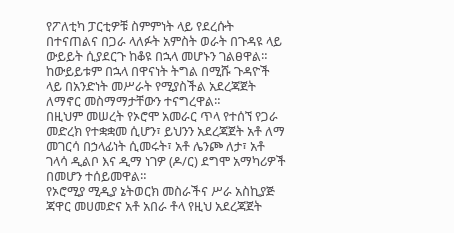የፖለቲካ ፓርቲዎቹ ስምምነት ላይ የደረሱት በተናጠልና በጋራ ላለፉት አምስት ወራት በጉዳዩ ላይ ውይይት ሲያደርጉ ከቆዩ በኋላ መሆኑን ገልፀዋል። ከውይይቱም በኋላ በዋናነት ትግል በሚሹ ጉዳዮች ላይ በአንድነት መሥራት የሚያስችል አደረጃጀት ለማኖር መስማማታቸውን ተናግረዋል።
በዚህም መሠረት የኦሮሞ አመራር ጥላ የተሰኘ የጋራ መድረክ የተቋቋመ ሲሆን፣ ይህንን አደረጃጀት አቶ ለማ መገርሳ በኃላፊነት ሲመሩት፣ አቶ ሌንጮ ለታ፣ አቶ ገላሳ ዲልቦ እና ዲማ ነገዎ (ዶ/ር) ደግሞ አማካሪዎች በመሆን ተሰይመዋል።
የኦሮሚያ ሚዲያ ኔትወርክ መስራችና ሥራ አስኪያጅ ጃዋር መሀመድና አቶ አበራ ቶላ የዚህ አደረጃጀት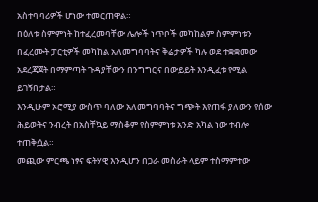አስተባባሪዎች ሆነው ተመርጠዋል።
በዕለቱ ስምምነት ከተፈረመባቸው ሌሎች ነጥቦች መካከልም ስምምነቱን በፈረሙት ፓርቲዎች መካከል አለመግባባትና ቅሬታዎች ካሉ ወደ ተቋቋመው አደረጃጀት በማምጣት ጉዳያቸውን በንግግርና በውይይት እንዲፈቱ የሚል ይገኝበታል።
እንዲሁም ኦሮሚያ ውስጥ ባለው አለመግባባትና ግጭት እየጠፋ ያለውን የሰው ሕይወትና ንብረት በአስቸኳይ ማስቆም የስምምነቱ አንድ አካል ነው ተብሎ ተጠቅሷል።
መጪው ምርጫ ነፃና ፍትሃዊ እንዲሆን በጋራ መስራት ላይም ተስማምተው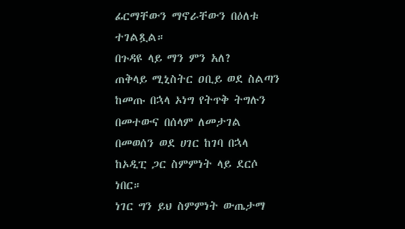ፊርማቸውን ማኖራቸውን በዕለቱ ተገልጿል።
በጉዳዩ ላይ ማን ምን አለ?
ጠቅላይ ሚኒስትር ዐቢይ ወደ ስልጣን ከመጡ በኋላ ኦነግ የትጥቅ ትግሉን በመተውና በሰላም ለመታገል በመወሰን ወደ ሀገር ከገባ በኋላ ከኦዲፒ ጋር ስምምነት ላይ ደርሶ ነበር።
ነገር ግን ይህ ስምምነት ውጤታማ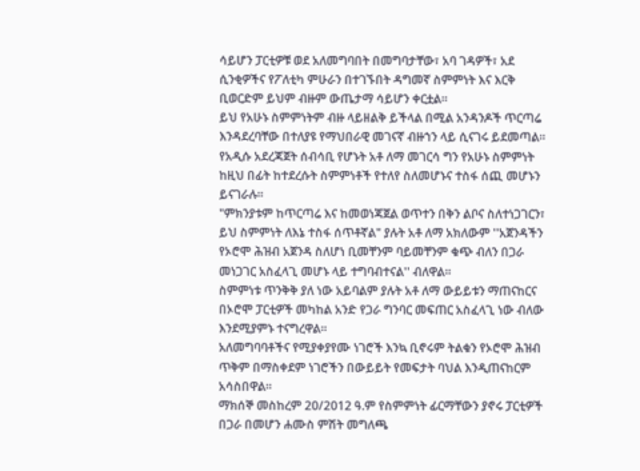ሳይሆን ፓርቲዎቹ ወደ አለመግባበት በመግባታቸው፣ አባ ገዳዎች፣ አደ ሲንቂዎችና የፖለቲካ ምሁራን በተገኙበት ዳግመኛ ስምምነት እና እርቅ ቢወርድም ይህም ብዙም ውጤታማ ሳይሆን ቀርቷል።
ይህ የአሁኑ ስምምነትም ብዙ ላይዘልቅ ይችላል በሚል አንዳንዶች ጥርጣሬ እንዳደረባቸው በተለያዩ የማህበራዊ መገናኛ ብዙኀን ላይ ሲናገሩ ይደመጣል።
የአዲሱ አደረጃጀት ሰብሳቢ የሆኑት አቶ ለማ መገርሳ ግን የአሁኑ ስምምነት ከዚህ በፊት ከተደረሱት ስምምነቶች የተለየ ስለመሆኑና ተስፋ ሰጪ መሆኑን ይናገራሉ።
"ምክንያቱም ከጥርጣሬ እና ከመወነጃጀል ወጥተን በቅን ልቦና ስለተነጋገርን፣ ይህ ስምምነት ለእኔ ተስፋ ሰጥቶኛል" ያሉት አቶ ለማ አክለውም ''አጀንዳችን የኦሮሞ ሕዝብ አጀንዳ ስለሆነ ቢመቸንም ባይመቸንም ቁጭ ብለን በጋራ መነጋገር አስፈላጊ መሆኑ ላይ ተግባብተናል'' ብለዋል።
ስምምነቱ ጥንቅቅ ያለ ነው አይባልም ያሉት አቶ ለማ ውይይቱን ማጠናከርና በኦሮሞ ፓርቲዎች መካከል አንድ የጋራ ግንባር መፍጠር አስፈላጊ ነው ብለው እንደሚያምኑ ተናግረዋል።
አለመግባባቶችና የሚያቀያየሙ ነገሮች እንኳ ቢኖሩም ትልቁን የኦሮሞ ሕዝብ ጥቅም በማስቀደም ነገሮችን በውይይት የመፍታት ባህል እንዲጠናከርም አሳስበዋል።
ማክሰኞ መስከረም 20/2012 ዓ.ም የስምምነት ፊርማቸውን ያኖሩ ፓርቲዎች በጋራ በመሆን ሐሙስ ምሽት መግለጫ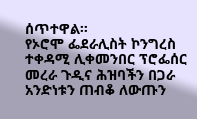ሰጥተዋል።
የኦሮሞ ፌደራሊስት ኮንግረስ ተቀዳሚ ሊቀመንበር ፕሮፌሰር መረራ ጉዲና ሕዝባችን በጋራ አንድነቱን ጠብቆ ለውጡን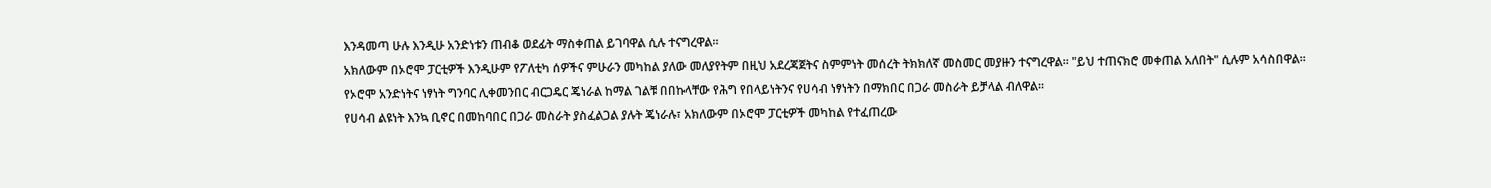እንዳመጣ ሁሉ እንዲሁ አንድነቱን ጠብቆ ወደፊት ማስቀጠል ይገባዋል ሲሉ ተናግረዋል።
አክለውም በኦሮሞ ፓርቲዎች እንዲሁም የፖለቲካ ሰዎችና ምሁራን መካከል ያለው መለያየትም በዚህ አደረጃጀትና ስምምነት መሰረት ትክክለኛ መስመር መያዙን ተናግረዋል። "ይህ ተጠናክሮ መቀጠል አለበት" ሲሉም አሳስበዋል።
የኦሮሞ አንድነትና ነፃነት ግንባር ሊቀመንበር ብርጋዴር ጄነራል ከማል ገልቹ በበኩላቸው የሕግ የበላይነትንና የሀሳብ ነፃነትን በማክበር በጋራ መስራት ይቻላል ብለዋል።
የሀሳብ ልዩነት እንኳ ቢኖር በመከባበር በጋራ መስራት ያስፈልጋል ያሉት ጄነራሉ፣ አክለውም በኦሮሞ ፓርቲዎች መካከል የተፈጠረው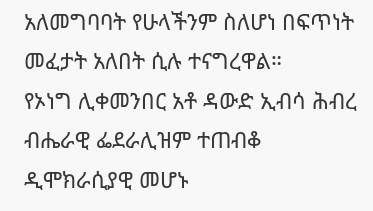አለመግባባት የሁላችንም ስለሆነ በፍጥነት መፈታት አለበት ሲሉ ተናግረዋል።
የኦነግ ሊቀመንበር አቶ ዳውድ ኢብሳ ሕብረ ብሔራዊ ፌደራሊዝም ተጠብቆ ዲሞክራሲያዊ መሆኑ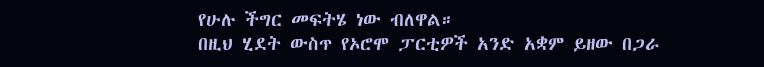የሁሉ ችግር መፍትሄ ነው ብለዋል።
በዚህ ሂደት ውስጥ የኦሮሞ ፓርቲዎች አንድ አቋም ይዘው በጋራ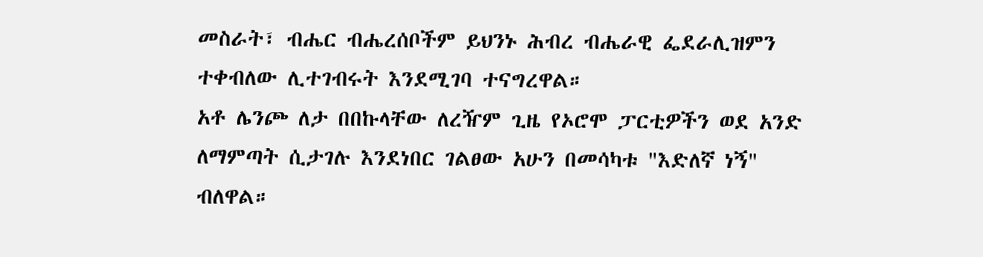መስራት፣ ብሔር ብሔረሰቦችም ይህንኑ ሕብረ ብሔራዊ ፌደራሊዝምን ተቀብለው ሊተገብሩት እንደሚገባ ተናግረዋል።
አቶ ሌንጮ ለታ በበኩላቸው ለረዥም ጊዜ የኦሮሞ ፓርቲዎችን ወደ አንድ ለማምጣት ሲታገሉ እንደነበር ገልፀው አሁን በመሳካቱ "እድለኛ ነኝ" ብለዋል።